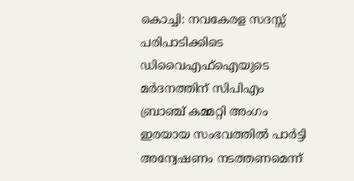കൊച്ചി: നവകേരള സദസ്സ് പരിപാടിക്കിടെ ഡിവൈഎഫ്ഐയുടെ മർദനത്തിന് സിപിഎം ബ്രാഞ്ച് കമ്മറ്റി അംഗം ഇരയായ സംഭവത്തിൽ പാർട്ടി അന്വേഷണം നടത്തണമെന്ന്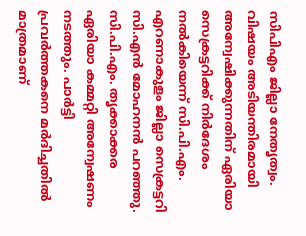സിപിഎം ജില്ലാ നേതൃത്വം. വിഷയം അടിയന്തിരമായി അന്വേഷിക്കുന്നതിന് ഏരിയാ സെക്രട്ടറിക്ക് നിര്‍ദേശം നൽകിയെന്ന് സി.പി.എം. എറണാകുളം ജില്ലാ സെക്രട്ടറി സി.എൻ മോഹനൻ പറഞ്ഞു. സി.പി.എം. തൃക്കാക്കര ഏരിയാ കമ്മറ്റി അന്വേഷണം നടത്തും. പാർട്ടി പ്രവർത്തകനെ മർദിച്ചതിൽ മാത്രമാണ്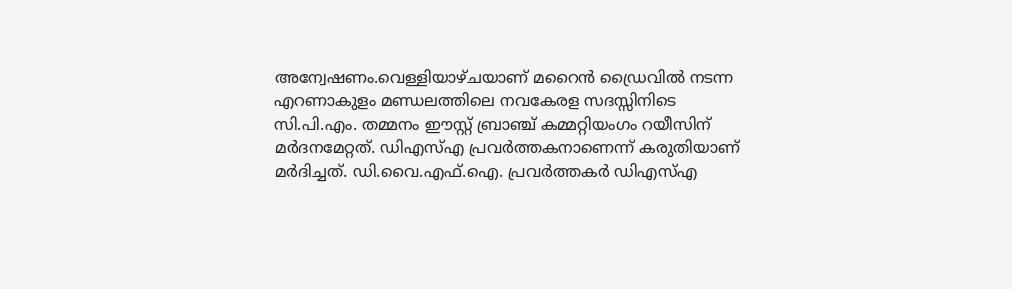അന്വേഷണം.വെള്ളിയാഴ്ചയാണ് മറൈന്‍ ഡ്രൈവില്‍ നടന്ന എറണാകുളം മണ്ഡലത്തിലെ നവകേരള സദസ്സിനിടെ സി.പി.എം. തമ്മനം ഈസ്റ്റ് ബ്രാഞ്ച് കമ്മറ്റിയംഗം റയീസിന് മര്‍ദനമേറ്റത്. ഡിഎസ്എ പ്രവര്‍ത്തകനാണെന്ന് കരുതിയാണ് മര്‍ദിച്ചത്. ഡി.വൈ.എഫ്.ഐ. പ്രവർത്തകർ ഡിഎസ്എ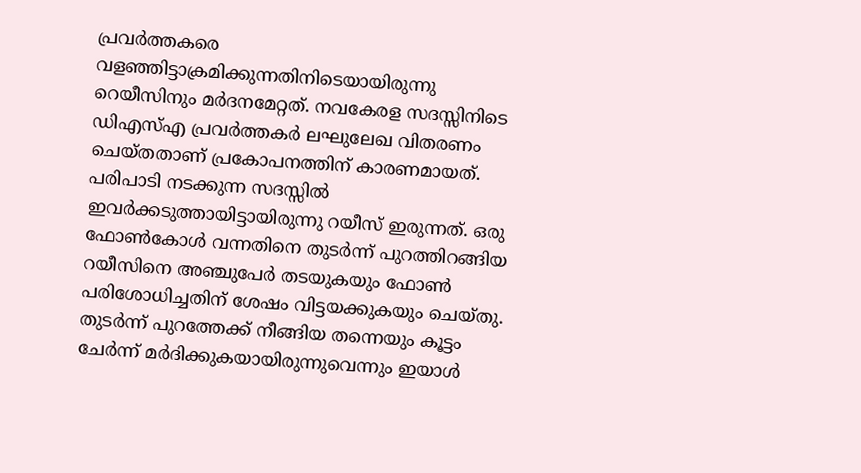പ്രവര്‍ത്തകരെ വളഞ്ഞിട്ടാക്രമിക്കുന്നതിനിടെയായിരുന്നു റെയീസിനും മര്‍ദനമേറ്റത്. നവകേരള സദസ്സിനിടെ ഡിഎസ്എ പ്രവര്‍ത്തകർ ലഘുലേഖ വിതരണം ചെയ്തതാണ് പ്രകോപനത്തിന് കാരണമായത്. പരിപാടി നടക്കുന്ന സദസ്സില്‍ ഇവര്‍ക്കടുത്തായിട്ടായിരുന്നു റയീസ് ഇരുന്നത്. ഒരു ഫോൺകോൾ വന്നതിനെ തുടർന്ന് പുറത്തിറങ്ങിയ റയീസിനെ അഞ്ചുപേർ തടയുകയും ഫോൺ പരിശോധിച്ചതിന് ശേഷം വിട്ടയക്കുകയും ചെയ്തു. തുടർന്ന് പുറത്തേക്ക് നീങ്ങിയ തന്നെയും കൂട്ടം ചേർന്ന് മര്‍ദിക്കുകയായിരുന്നുവെന്നും ഇയാൾ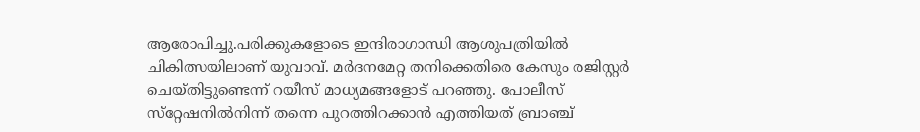ആരോപിച്ചു.പരിക്കുകളോടെ ഇന്ദിരാഗാന്ധി ആശുപത്രിയിൽ ചികിത്സയിലാണ് യുവാവ്. മര്‍ദനമേറ്റ തനിക്കെതിരെ കേസും രജിസ്റ്റര്‍ ചെയ്തിട്ടുണ്ടെന്ന് റയീസ് മാധ്യമങ്ങളോട് പറഞ്ഞു. പോലീസ് സ്‌റ്റേഷനില്‍നിന്ന് തന്നെ പുറത്തിറക്കാന്‍ എത്തിയത് ബ്രാഞ്ച്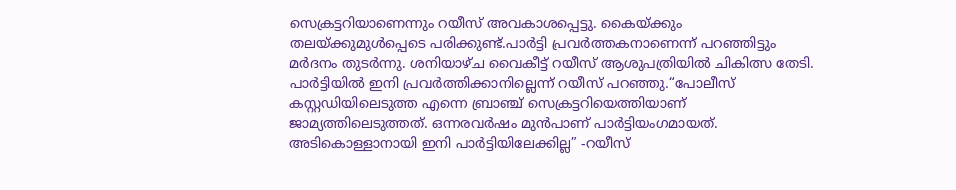സെക്രട്ടറിയാണെന്നും റയീസ് അവകാശപ്പെട്ടു. കൈയ്ക്കും തലയ്ക്കുമുള്‍പ്പെടെ പരിക്കുണ്ട്.പാർട്ടി പ്രവർത്തകനാണെന്ന് പറഞ്ഞിട്ടും മർദനം തുടർന്നു. ശനിയാഴ്ച വൈകീട്ട് റയീസ് ആശുപത്രിയിൽ ചികിത്സ തേടി. പാർട്ടിയിൽ ഇനി പ്രവർത്തിക്കാനില്ലെന്ന് റയീസ് പറഞ്ഞു.“പോലീസ് കസ്റ്റഡിയിലെടുത്ത എന്നെ ബ്രാഞ്ച് സെക്രട്ടറിയെത്തിയാണ് ജാമ്യത്തിലെടുത്തത്. ഒന്നരവർഷം മുൻപാണ് പാർട്ടിയംഗമായത്. അടികൊള്ളാനായി ഇനി പാർട്ടിയിലേക്കില്ല” -റയീസ്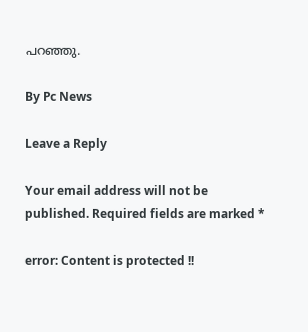പറഞ്ഞു.

By Pc News

Leave a Reply

Your email address will not be published. Required fields are marked *

error: Content is protected !!